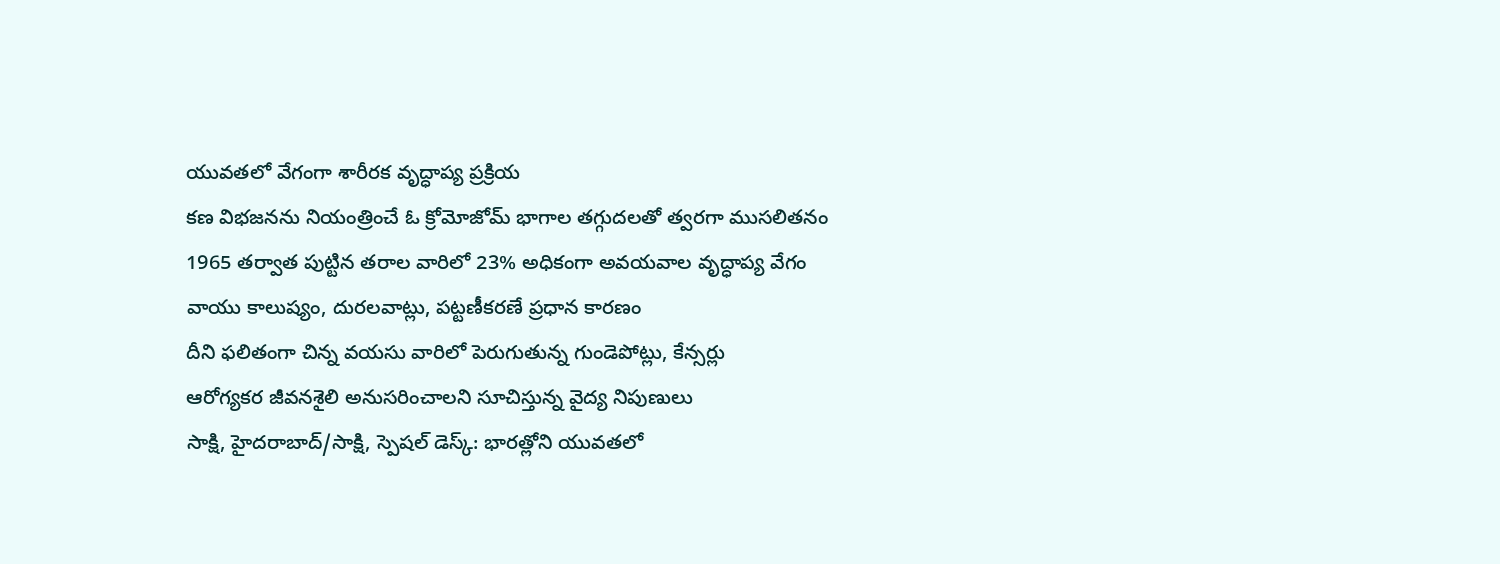యువతలో వేగంగా శారీరక వృద్ధాప్య ప్రక్రియ
కణ విభజనను నియంత్రించే ఓ క్రోమోజోమ్ భాగాల తగ్గుదలతో త్వరగా ముసలితనం
1965 తర్వాత పుట్టిన తరాల వారిలో 23% అధికంగా అవయవాల వృద్ధాప్య వేగం
వాయు కాలుష్యం, దురలవాట్లు, పట్టణీకరణే ప్రధాన కారణం
దీని ఫలితంగా చిన్న వయసు వారిలో పెరుగుతున్న గుండెపోట్లు, కేన్సర్లు
ఆరోగ్యకర జీవనశైలి అనుసరించాలని సూచిస్తున్న వైద్య నిపుణులు
సాక్షి, హైదరాబాద్/సాక్షి, స్పెషల్ డెస్క్: భారత్లోని యువతలో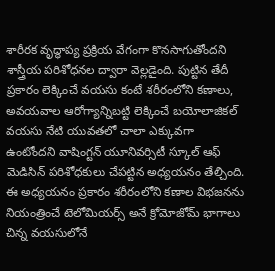శారీరక వృద్ధాప్య ప్రక్రియ వేగంగా కొనసాగుతోందని శాస్త్రీయ పరిశోధనల ద్వారా వెల్లడైంది. పుట్టిన తేదీ ప్రకారం లెక్కించే వయసు కంటే శరీరంలోని కణాలు, అవయవాల ఆరోగ్యాన్నిబట్టి లెక్కించే బయోలాజికల్ వయసు నేటి యువతలో చాలా ఎక్కువగా ఉంటోందని వాషింగ్టన్ యూనివర్సిటీ స్కూల్ ఆఫ్ మెడిసిన్ పరిశోధకులు చేపట్టిన అధ్యయనం తేల్చింది. ఈ అధ్యయనం ప్రకారం శరీరంలోని కణాల విభజనను నియంత్రించే టెలోమియర్స్ అనే క్రోమోజోమ్ భాగాలు చిన్న వయసులోనే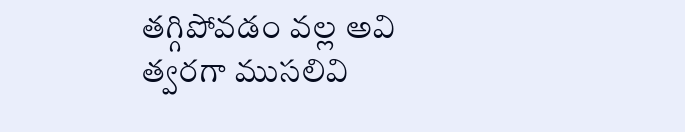తగ్గిపోవడం వల్ల అవి త్వరగా ముసలివి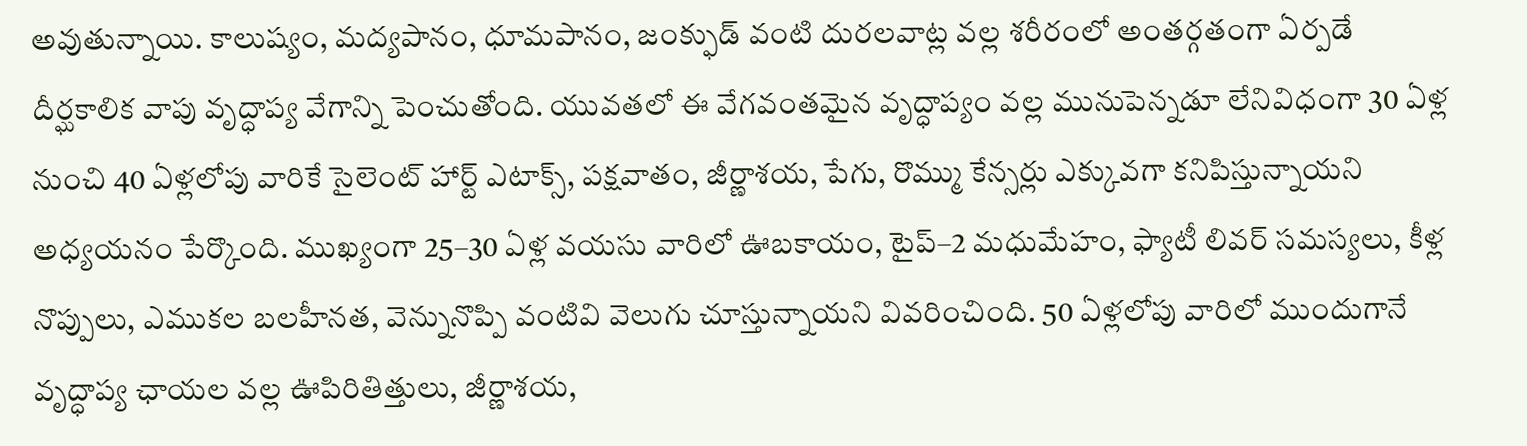అవుతున్నాయి. కాలుష్యం, మద్యపానం, ధూమపానం, జంక్ఫుడ్ వంటి దురలవాట్ల వల్ల శరీరంలో అంతర్గతంగా ఏర్పడే దీర్ఘకాలిక వాపు వృద్ధాప్య వేగాన్ని పెంచుతోంది. యువతలో ఈ వేగవంతమైన వృద్ధాప్యం వల్ల మునుపెన్నడూ లేనివిధంగా 30 ఏళ్ల నుంచి 40 ఏళ్లలోపు వారికే సైలెంట్ హార్ట్ ఎటాక్స్, పక్షవాతం, జీర్ణాశయ, పేగు, రొమ్ము కేన్సర్లు ఎక్కువగా కనిపిస్తున్నాయని అధ్యయనం పేర్కొంది. ముఖ్యంగా 25–30 ఏళ్ల వయసు వారిలో ఊబకాయం, టైప్–2 మధుమేహం, ఫ్యాటీ లివర్ సమస్యలు, కీళ్ల నొప్పులు, ఎముకల బలహీనత, వెన్నునొప్పి వంటివి వెలుగు చూస్తున్నాయని వివరించింది. 50 ఏళ్లలోపు వారిలో ముందుగానే వృద్ధాప్య ఛాయల వల్ల ఊపిరితిత్తులు, జీర్ణాశయ,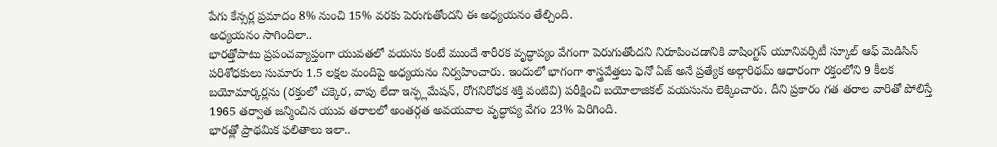పేగు కేన్సర్ల ప్రమాదం 8% నుంచి 15% వరకు పెరుగుతోందని ఈ అధ్యయనం తేల్చింది.
అధ్యయనం సాగిందిలా..
భారత్తోపాటు ప్రపంచవ్యాప్తంగా యువతలో వయసు కంటే ముందే శారీరక వృద్ధాప్యం వేగంగా పెరుగుతోందని నిరూపించడానికి వాషింగ్టన్ యూనివర్సిటీ స్కూల్ ఆఫ్ మెడిసిన్ పరిశోధకులు సుమారు 1.5 లక్షల మందిపై అధ్యయనం నిర్వహించారు. ఇందులో భాగంగా శాస్త్రవేత్తలు ఫెనో ఏజ్ అనే ప్రత్యేక అల్గారిథమ్ ఆధారంగా రక్తంలోని 9 కీలక బయోమార్కర్లను (రక్తంలో చక్కెర, వాపు లేదా ఇన్ఫ్లమేషన్, రోగనిరోధక శక్తి వంటివి) పరీక్షించి బయోలాజికల్ వయసును లెక్కించారు. దీని ప్రకారం గత తరాల వారితో పోలిస్తే 1965 తర్వాత జన్మించిన యువ తరాలలో అంతర్గత అవయవాల వృద్ధాప్య వేగం 23% పెరిగింది.
భారత్లో ప్రాథమిక ఫలితాలు ఇలా..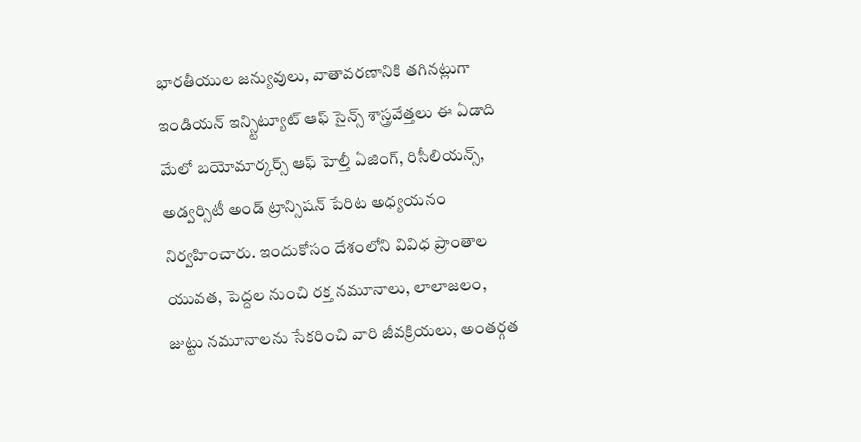భారతీయుల జన్యువులు, వాతావరణానికి తగినట్లుగా ఇండియన్ ఇన్స్టిట్యూట్ ఆఫ్ సైన్స్ శాస్త్రవేత్తలు ఈ ఏడాది మేలో బయోమార్కర్స్ ఆఫ్ హెల్తీ ఏజింగ్, రిసీలియన్స్, అడ్వర్సిటీ అండ్ ట్రాన్సిషన్ పేరిట అధ్యయనం నిర్వహించారు. ఇందుకోసం దేశంలోని వివిధ ప్రాంతాల యువత, పెద్దల నుంచి రక్త నమూనాలు, లాలాజలం, జుట్టు నమూనాలను సేకరించి వారి జీవక్రియలు, అంతర్గత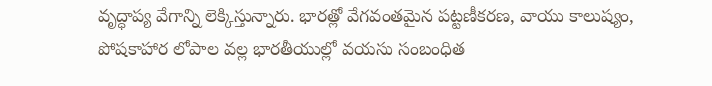వృద్ధాప్య వేగాన్ని లెక్కిస్తున్నారు. భారత్లో వేగవంతమైన పట్టణీకరణ, వాయు కాలుష్యం, పోషకాహార లోపాల వల్ల భారతీయుల్లో వయసు సంబంధిత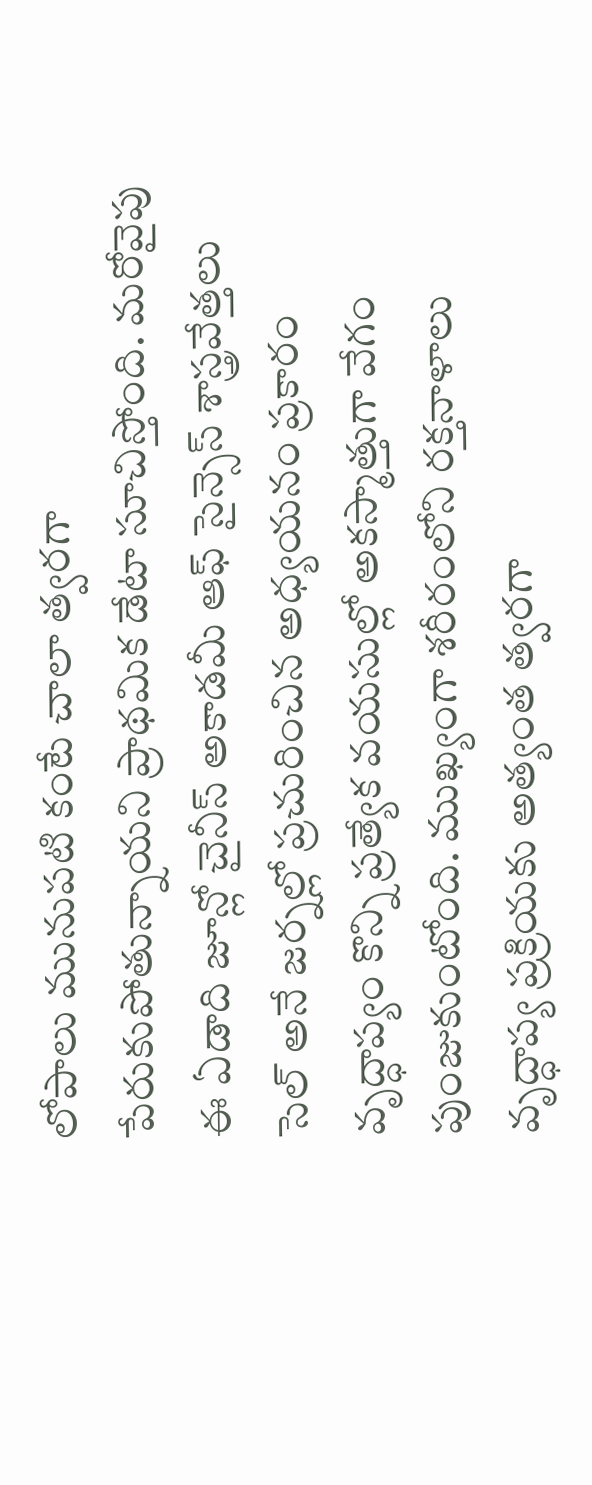లోపాలు మునుపటి కంటే చాలా త్వరగా పేరుకుపోతున్నాయని ప్రాథమిక డేటా సూచిస్తోంది. మరోవైపు ఈ ఏడాది జూన్లో చైనీస్ అకాడమీ ఆఫ్ సైన్సెస్ శాస్త్రవేత్తలు సెల్ అనే జర్నల్లో ప్రచురించిన అధ్యయనం ప్రకారం వృద్ధాప్యం కొన్ని ప్రత్యేక వయసుల్లో అకస్మాత్తుగా వేగం పుంజుకుంటోంది. ముఖ్యంగా శరీరంలోని రక్తనాళాలు వృద్ధాప్య ప్రక్రియకు అత్యంత త్వరగా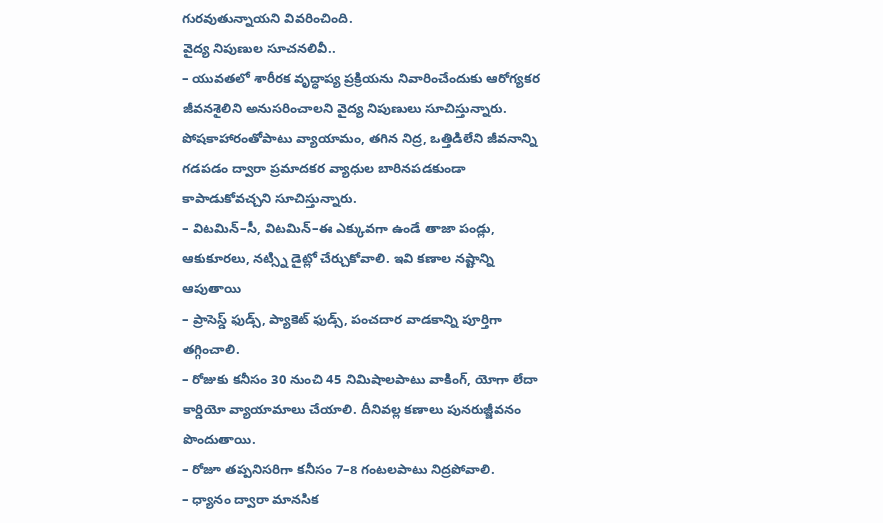గురవుతున్నాయని వివరించింది.
వైద్య నిపుణుల సూచనలివీ..
– యువతలో శారీరక వృద్ధాప్య ప్రక్రియను నివారించేందుకు ఆరోగ్యకర జీవనశైలిని అనుసరించాలని వైద్య నిపుణులు సూచిస్తున్నారు. పోషకాహారంతోపాటు వ్యాయామం, తగిన నిద్ర, ఒత్తిడిలేని జీవనాన్ని గడపడం ద్వారా ప్రమాదకర వ్యాధుల బారినపడకుండా కాపాడుకోవచ్చని సూచిస్తున్నారు.
– విటమిన్–సీ, విటమిన్–ఈ ఎక్కువగా ఉండే తాజా పండ్లు, ఆకుకూరలు, నట్స్ని డైట్లో చేర్చుకోవాలి. ఇవి కణాల నష్టాన్ని ఆపుతాయి
– ప్రాసెస్డ్ ఫుడ్స్, ప్యాకెట్ ఫుడ్స్, పంచదార వాడకాన్ని పూర్తిగా తగ్గించాలి.
– రోజుకు కనీసం 30 నుంచి 45 నిమిషాలపాటు వాకింగ్, యోగా లేదా కార్డియో వ్యాయామాలు చేయాలి. దీనివల్ల కణాలు పునరుజ్జీవనం పొందుతాయి.
– రోజూ తప్పనిసరిగా కనీసం 7–8 గంటలపాటు నిద్రపోవాలి.
– ధ్యానం ద్వారా మానసిక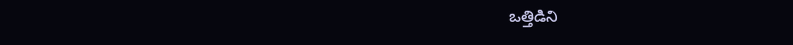ఒత్తిడిని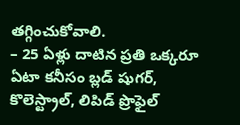తగ్గించుకోవాలి.
– 25 ఏళ్లు దాటిన ప్రతి ఒక్కరూ ఏటా కనీసం బ్లడ్ షుగర్, కొలెస్ట్రాల్, లిపిడ్ ప్రొఫైల్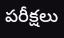పరీక్షలు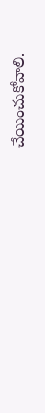చేయించుకోవాలి.